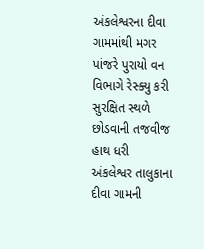અંકલેશ્વરના દીવા ગામમાંથી મગર પાંજરે પુરાયો વન વિભાગે રેસ્ક્યુ કરી સુરક્ષિત સ્થળે છોડવાની તજવીજ હાથ ધરી
અંકલેશ્વર તાલુકાના દીવા ગામની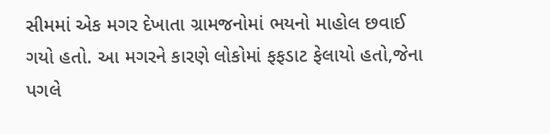સીમમાં એક મગર દેખાતા ગ્રામજનોમાં ભયનો માહોલ છવાઈ ગયો હતો. આ મગરને કારણે લોકોમાં ફફડાટ ફેલાયો હતો,જેના પગલે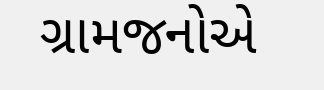ગ્રામજનોએ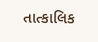તાત્કાલિક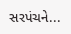સરપંચને...